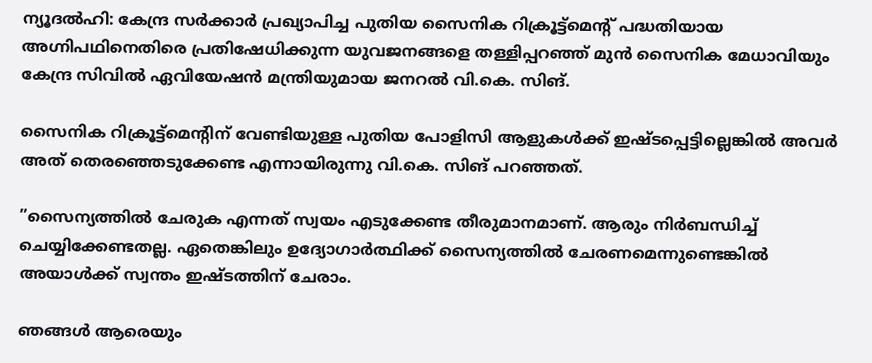ന്യൂദല്‍ഹി: കേന്ദ്ര സര്‍ക്കാര്‍ പ്രഖ്യാപിച്ച പുതിയ സൈനിക റിക്രൂട്ട്‌മെന്റ് പദ്ധതിയായ അഗ്നിപഥിനെതിരെ പ്രതിഷേധിക്കുന്ന യുവജനങ്ങളെ തള്ളിപ്പറഞ്ഞ് മുന്‍ സൈനിക മേധാവിയും കേന്ദ്ര സിവില്‍ ഏവിയേഷന്‍ മന്ത്രിയുമായ ജനറല്‍ വി.കെ. സിങ്.

സൈനിക റിക്രൂട്ട്‌മെന്റിന് വേണ്ടിയുള്ള പുതിയ പോളിസി ആളുകള്‍ക്ക് ഇഷ്ടപ്പെട്ടില്ലെങ്കില്‍ അവര്‍ അത് തെരഞ്ഞെടുക്കേണ്ട എന്നായിരുന്നു വി.കെ. സിങ് പറഞ്ഞത്.

”സൈന്യത്തില്‍ ചേരുക എന്നത് സ്വയം എടുക്കേണ്ട തീരുമാനമാണ്. ആരും നിര്‍ബന്ധിച്ച് ചെയ്യിക്കേണ്ടതല്ല. ഏതെങ്കിലും ഉദ്യോഗാര്‍ത്ഥിക്ക് സൈന്യത്തില്‍ ചേരണമെന്നുണ്ടെങ്കില്‍ അയാള്‍ക്ക് സ്വന്തം ഇഷ്ടത്തിന് ചേരാം.

ഞങ്ങള്‍ ആരെയും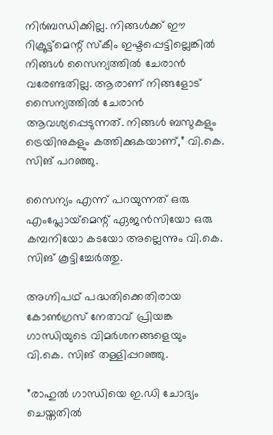നിര്‍ബന്ധിക്കില്ല. നിങ്ങള്‍ക്ക് ഈ റിക്രൂട്ട്‌മെന്റ് സ്‌കീം ഇഷ്ടപ്പെട്ടില്ലെങ്കില്‍ നിങ്ങള്‍ സൈന്യത്തില്‍ ചേരാന്‍ വരേണ്ടതില്ല. ആരാണ് നിങ്ങളോട് സൈന്യത്തില്‍ ചേരാന്‍ ആവശ്യപ്പെടുന്നത്. നിങ്ങള്‍ ബസുകളും ട്രെയിനുകളും കത്തിക്കുകയാണ്,” വി.കെ. സിങ് പറഞ്ഞു.

സൈന്യം എന്ന് പറയുന്നത് ഒരു എംപ്ലോയ്‌മെന്റ് ഏജന്‍സിയോ ഒരു കമ്പനിയോ കടയോ അല്ലെന്നും വി.കെ. സിങ് കൂട്ടിച്ചേര്‍ത്തു.

അഗ്നിപഥ് പദ്ധതിക്കെതിരായ കോണ്‍ഗ്രസ് നേതാവ് പ്രിയങ്ക ഗാന്ധിയുടെ വിമര്‍ശനങ്ങളെയും വി.കെ. സിങ് തള്ളിപ്പറഞ്ഞു.

”രാഹുല്‍ ഗാന്ധിയെ ഇ.ഡി ചോദ്യം ചെയ്തതില്‍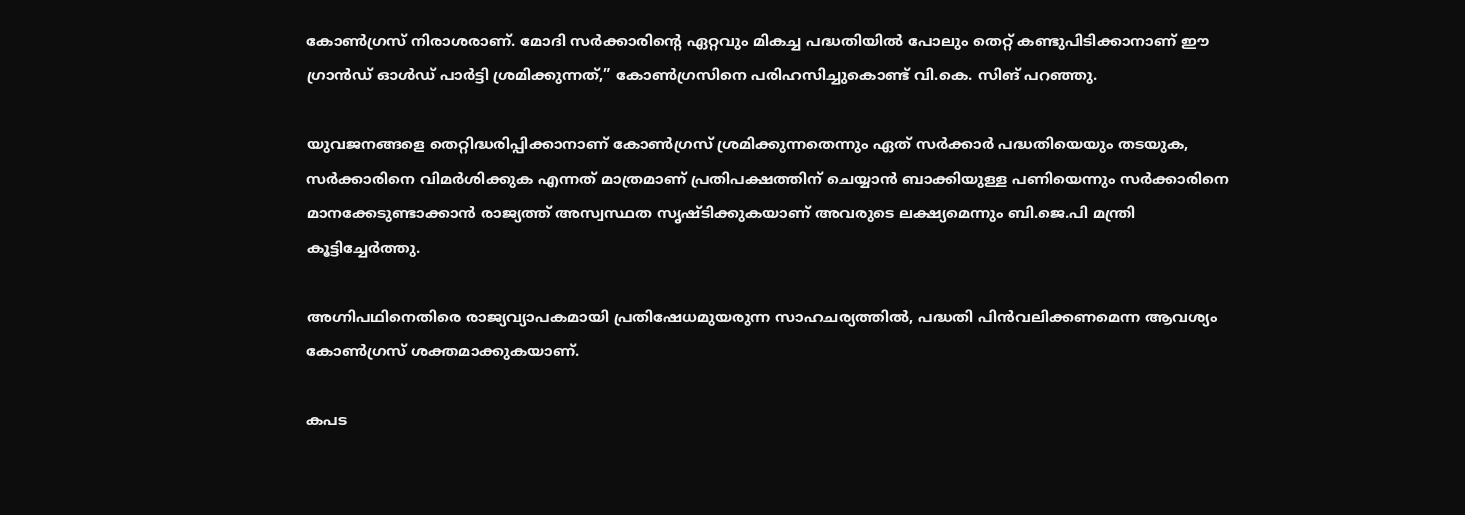കോണ്‍ഗ്രസ് നിരാശരാണ്. മോദി സര്‍ക്കാരിന്റെ ഏറ്റവും മികച്ച പദ്ധതിയില്‍ പോലും തെറ്റ് കണ്ടുപിടിക്കാനാണ് ഈ ഗ്രാന്‍ഡ് ഓള്‍ഡ് പാര്‍ട്ടി ശ്രമിക്കുന്നത്,” കോണ്‍ഗ്രസിനെ പരിഹസിച്ചുകൊണ്ട് വി.കെ. സിങ് പറഞ്ഞു.

യുവജനങ്ങളെ തെറ്റിദ്ധരിപ്പിക്കാനാണ് കോണ്‍ഗ്രസ് ശ്രമിക്കുന്നതെന്നും ഏത് സര്‍ക്കാര്‍ പദ്ധതിയെയും തടയുക, സര്‍ക്കാരിനെ വിമര്‍ശിക്കുക എന്നത് മാത്രമാണ് പ്രതിപക്ഷത്തിന് ചെയ്യാന്‍ ബാക്കിയുള്ള പണിയെന്നും സര്‍ക്കാരിനെ മാനക്കേടുണ്ടാക്കാന്‍ രാജ്യത്ത് അസ്വസ്ഥത സൃഷ്ടിക്കുകയാണ് അവരുടെ ലക്ഷ്യമെന്നും ബി.ജെ.പി മന്ത്രി കൂട്ടിച്ചേര്‍ത്തു.

അഗ്നിപഥിനെതിരെ രാജ്യവ്യാപകമായി പ്രതിഷേധമുയരുന്ന സാഹചര്യത്തില്‍, പദ്ധതി പിന്‍വലിക്കണമെന്ന ആവശ്യം കോണ്‍ഗ്രസ് ശക്തമാക്കുകയാണ്.

കപട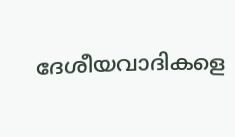ദേശീയവാദികളെ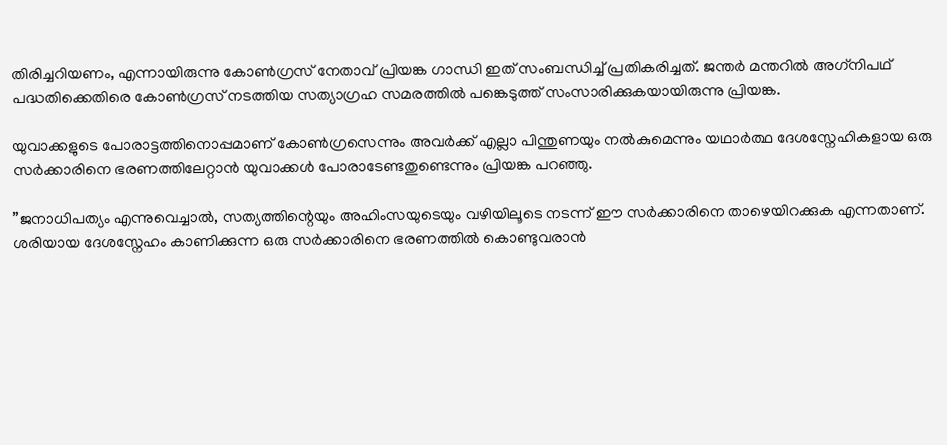തിരിച്ചറിയണം, എന്നായിരുന്നു കോണ്‍ഗ്രസ് നേതാവ് പ്രിയങ്ക ഗാന്ധി ഇത് സംബന്ധിച്ച് പ്രതികരിച്ചത്. ജന്തര്‍ മന്തറില്‍ അഗ്‌നിപഥ് പദ്ധതിക്കെതിരെ കോണ്‍ഗ്രസ് നടത്തിയ സത്യാഗ്രഹ സമരത്തില്‍ പങ്കെടുത്ത് സംസാരിക്കുകയായിരുന്നു പ്രിയങ്ക.

യുവാക്കളുടെ പോരാട്ടത്തിനൊപ്പമാണ് കോണ്‍ഗ്രസെന്നും അവര്‍ക്ക് എല്ലാ പിന്തുണയും നല്‍കുമെന്നും യഥാര്‍ത്ഥ ദേശസ്നേഹികളായ ഒരു സര്‍ക്കാരിനെ ഭരണത്തിലേറ്റാന്‍ യുവാക്കള്‍ പോരാടേണ്ടതുണ്ടെന്നും പ്രിയങ്ക പറഞ്ഞു.

”ജനാധിപത്യം എന്നുവെച്ചാല്‍, സത്യത്തിന്റെയും അഹിംസയുടെയും വഴിയിലൂടെ നടന്ന് ഈ സര്‍ക്കാരിനെ താഴെയിറക്കുക എന്നതാണ്. ശരിയായ ദേശസ്നേഹം കാണിക്കുന്ന ഒരു സര്‍ക്കാരിനെ ഭരണത്തില്‍ കൊണ്ടുവരാന്‍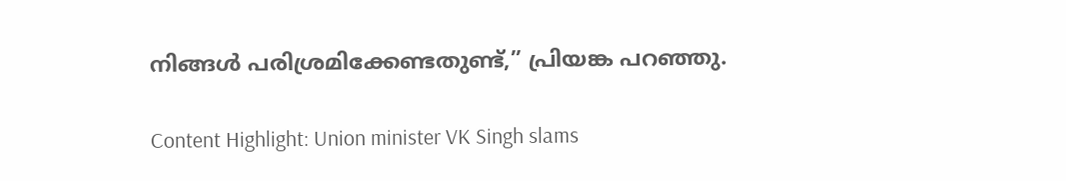നിങ്ങള്‍ പരിശ്രമിക്കേണ്ടതുണ്ട്,” പ്രിയങ്ക പറഞ്ഞു.

Content Highlight: Union minister VK Singh slams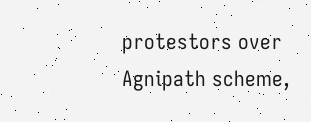protestors over Agnipath scheme,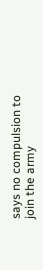says no compulsion to join the army